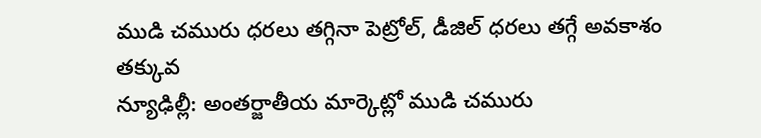ముడి చమురు ధరలు తగ్గినా పెట్రోల్, డీజిల్ ధరలు తగ్గే అవకాశం తక్కువ
న్యూఢిల్లీ: అంతర్జాతీయ మార్కెట్లో ముడి చమురు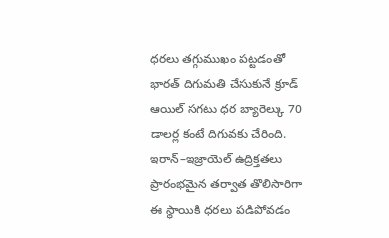ధరలు తగ్గుముఖం పట్టడంతో భారత్ దిగుమతి చేసుకునే క్రూడ్ ఆయిల్ సగటు ధర బ్యారెల్కు 70 డాలర్ల కంటే దిగువకు చేరింది. ఇరాన్–ఇజ్రాయెల్ ఉద్రిక్తతలు ప్రారంభమైన తర్వాత తొలిసారిగా ఈ స్థాయికి ధరలు పడిపోవడం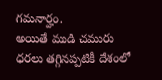గమనార్హం.
అయితే ముడి చమురు ధరలు తగ్గినప్పటికీ దేశంలో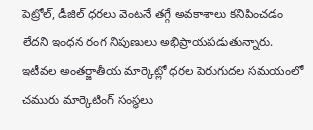పెట్రోల్, డీజిల్ ధరలు వెంటనే తగ్గే అవకాశాలు కనిపించడం లేదని ఇంధన రంగ నిపుణులు అభిప్రాయపడుతున్నారు. ఇటీవల అంతర్జాతీయ మార్కెట్లో ధరల పెరుగుదల సమయంలో చమురు మార్కెటింగ్ సంస్థలు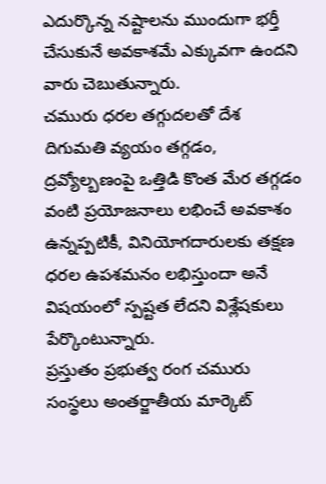ఎదుర్కొన్న నష్టాలను ముందుగా భర్తీ చేసుకునే అవకాశమే ఎక్కువగా ఉందని వారు చెబుతున్నారు.
చమురు ధరల తగ్గుదలతో దేశ దిగుమతి వ్యయం తగ్గడం, ద్రవ్యోల్బణంపై ఒత్తిడి కొంత మేర తగ్గడం వంటి ప్రయోజనాలు లభించే అవకాశం ఉన్నప్పటికీ, వినియోగదారులకు తక్షణ ధరల ఉపశమనం లభిస్తుందా అనే విషయంలో స్పష్టత లేదని విశ్లేషకులు పేర్కొంటున్నారు.
ప్రస్తుతం ప్రభుత్వ రంగ చమురు సంస్థలు అంతర్జాతీయ మార్కెట్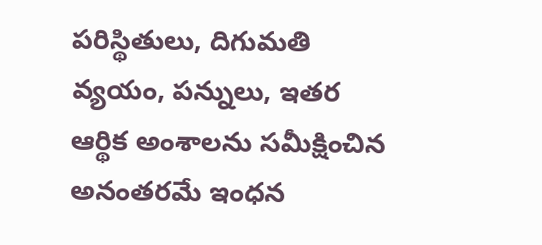పరిస్థితులు, దిగుమతి వ్యయం, పన్నులు, ఇతర ఆర్థిక అంశాలను సమీక్షించిన అనంతరమే ఇంధన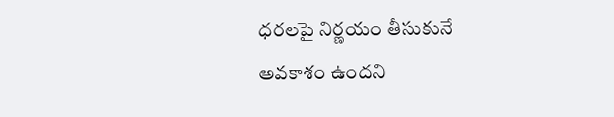ధరలపై నిర్ణయం తీసుకునే అవకాశం ఉందని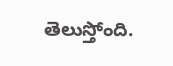తెలుస్తోంది.